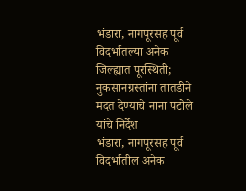भंडारा, नागपूरसह पूर्व विदर्भातल्या अनेक जिल्ह्यात पूरस्थिती; नुकसानग्रस्तांना तातडीने मदत देण्याचे नाना पटोले यांचे निर्देश
भंडारा, नागपूरसह पूर्व विदर्भातील अनेक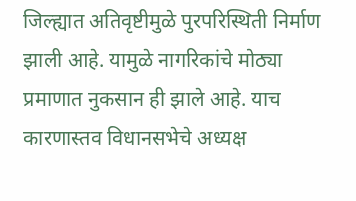जिल्ह्यात अतिवृष्टीमुळे पुरपरिस्थिती निर्माण झाली आहे. यामुळे नागरिकांचे मोठ्या प्रमाणात नुकसान ही झाले आहे. याच कारणास्तव विधानसभेचे अध्यक्ष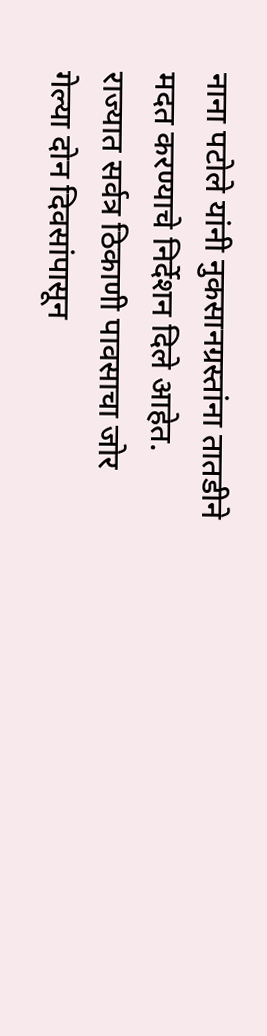नाना पटोले यांनी नुकसानग्रस्तांना तातडीने मदत करण्याचे निर्देशन दिले आहेत.
राज्यात सर्वत्र ठिकाणी पावसाचा जोर गेल्या दोन दिवसांपासून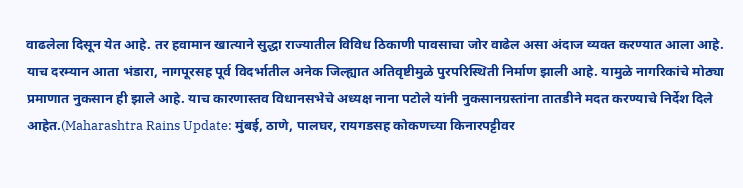वाढलेला दिसून येत आहे. तर हवामान खात्याने सुद्धा राज्यातील विविध ठिकाणी पावसाचा जोर वाढेल असा अंदाज व्यक्त करण्यात आला आहे. याच दरम्यान आता भंडारा, नागपूरसह पूर्व विदर्भातील अनेक जिल्ह्यात अतिवृष्टीमुळे पुरपरिस्थिती निर्माण झाली आहे. यामुळे नागरिकांचे मोठ्या प्रमाणात नुकसान ही झाले आहे. याच कारणास्तव विधानसभेचे अध्यक्ष नाना पटोले यांनी नुकसानग्रस्तांना तातडीने मदत करण्याचे निर्देश दिले आहेत.(Maharashtra Rains Update: मुंबई, ठाणे, पालघर, रायगडसह कोकणच्या किनारपट्टीवर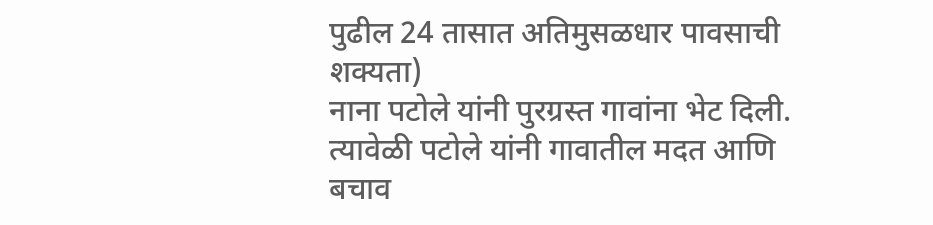पुढील 24 तासात अतिमुसळधार पावसाची शक्यता)
नाना पटोले यांनी पुरग्रस्त गावांना भेट दिली. त्यावेळी पटोले यांनी गावातील मदत आणि बचाव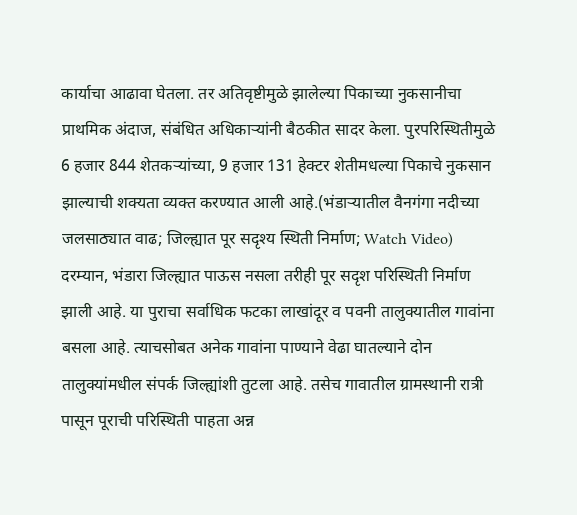कार्याचा आढावा घेतला. तर अतिवृष्टीमुळे झालेल्या पिकाच्या नुकसानीचा प्राथमिक अंदाज, संबंधित अधिकाऱ्यांनी बैठकीत सादर केला. पुरपरिस्थितीमुळे 6 हजार 844 शेतकऱ्यांच्या, 9 हजार 131 हेक्टर शेतीमधल्या पिकाचे नुकसान झाल्याची शक्यता व्यक्त करण्यात आली आहे.(भंडाऱ्यातील वैनगंगा नदीच्या जलसाठ्यात वाढ; जिल्ह्यात पूर सदृश्य स्थिती निर्माण; Watch Video)
दरम्यान, भंडारा जिल्ह्यात पाऊस नसला तरीही पूर सदृश परिस्थिती निर्माण झाली आहे. या पुराचा सर्वाधिक फटका लाखांदूर व पवनी तालुक्यातील गावांना बसला आहे. त्याचसोबत अनेक गावांना पाण्याने वेढा घातल्याने दोन तालुक्यांमधील संपर्क जिल्ह्यांशी तुटला आहे. तसेच गावातील ग्रामस्थानी रात्री पासून पूराची परिस्थिती पाहता अन्न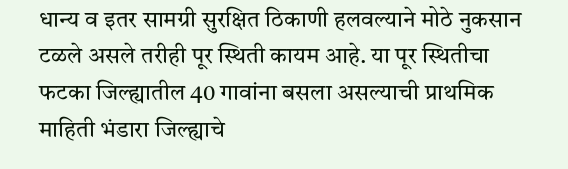धान्य व इतर सामग्री सुरक्षित ठिकाणी हलवल्याने मोठे नुकसान टळले असले तरीही पूर स्थिती कायम आहे. या पूर स्थितीचा फटका जिल्ह्यातील 40 गावांना बसला असल्याची प्राथमिक माहिती भंडारा जिल्ह्याचे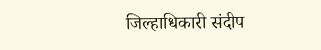जिल्हाधिकारी संदीप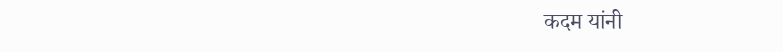कदम यांनी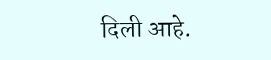दिली आहे.